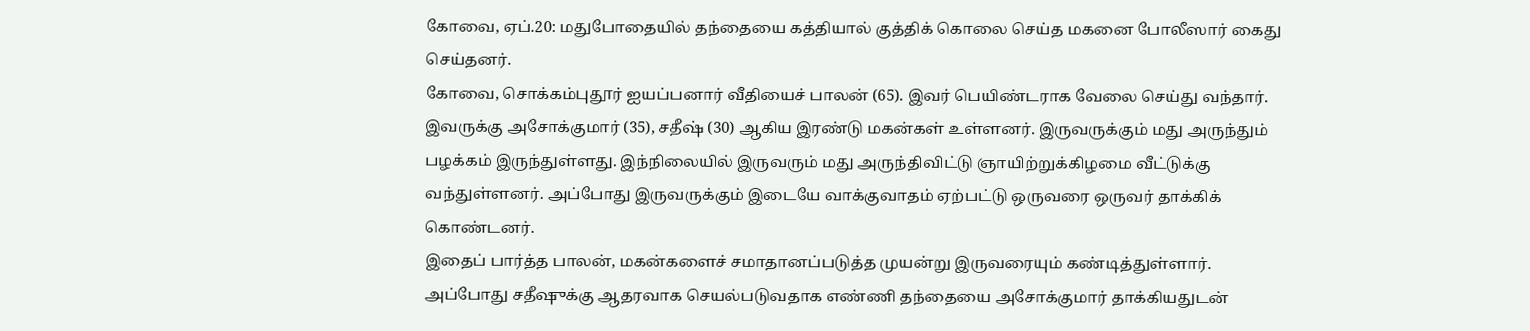கோவை, ஏப்.20: மதுபோதையில் தந்தையை கத்தியால் குத்திக் கொலை செய்த மகனை போலீஸார் கைது செய்தனர்.
கோவை, சொக்கம்புதூர் ஐயப்பனார் வீதியைச் பாலன் (65). இவர் பெயிண்டராக வேலை செய்து வந்தார். இவருக்கு அசோக்குமார் (35), சதீஷ் (30) ஆகிய இரண்டு மகன்கள் உள்ளனர். இருவருக்கும் மது அருந்தும் பழக்கம் இருந்துள்ளது. இந்நிலையில் இருவரும் மது அருந்திவிட்டு ஞாயிற்றுக்கிழமை வீட்டுக்கு வந்துள்ளனர். அப்போது இருவருக்கும் இடையே வாக்குவாதம் ஏற்பட்டு ஒருவரை ஒருவர் தாக்கிக் கொண்டனர்.
இதைப் பார்த்த பாலன், மகன்களைச் சமாதானப்படுத்த முயன்று இருவரையும் கண்டித்துள்ளார். அப்போது சதீஷுக்கு ஆதரவாக செயல்படுவதாக எண்ணி தந்தையை அசோக்குமார் தாக்கியதுடன்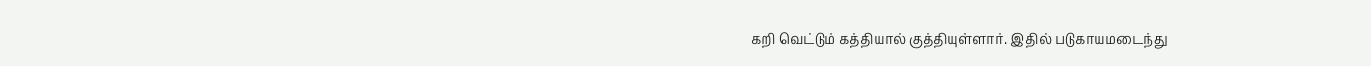கறி வெட்டும் கத்தியால் குத்தியுள்ளார். இதில் படுகாயமடைந்து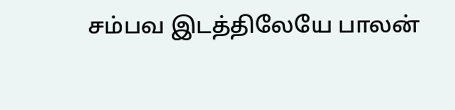சம்பவ இடத்திலேயே பாலன்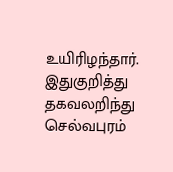உயிரிழந்தார்.
இதுகுறித்து தகவலறிந்து செல்வபுரம்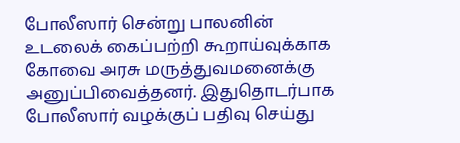போலீஸார் சென்று பாலனின் உடலைக் கைப்பற்றி கூறாய்வுக்காக கோவை அரசு மருத்துவமனைக்கு அனுப்பிவைத்தனர். இதுதொடர்பாக போலீஸார் வழக்குப் பதிவு செய்து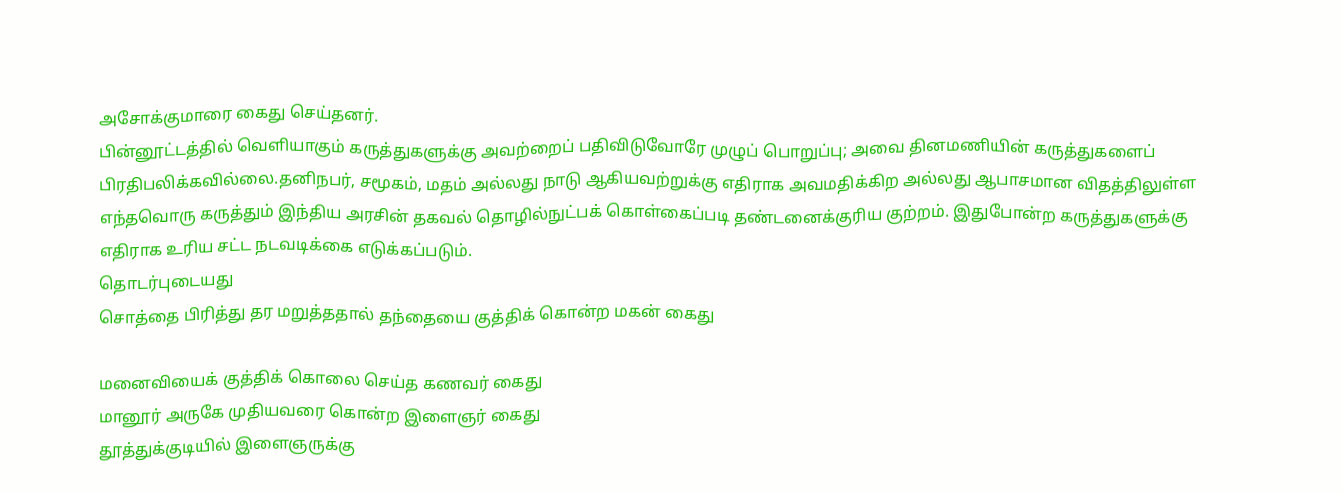அசோக்குமாரை கைது செய்தனர்.
பின்னூட்டத்தில் வெளியாகும் கருத்துகளுக்கு அவற்றைப் பதிவிடுவோரே முழுப் பொறுப்பு; அவை தினமணியின் கருத்துகளைப் பிரதிபலிக்கவில்லை.தனிநபர், சமூகம், மதம் அல்லது நாடு ஆகியவற்றுக்கு எதிராக அவமதிக்கிற அல்லது ஆபாசமான விதத்திலுள்ள எந்தவொரு கருத்தும் இந்திய அரசின் தகவல் தொழில்நுட்பக் கொள்கைப்படி தண்டனைக்குரிய குற்றம். இதுபோன்ற கருத்துகளுக்கு எதிராக உரிய சட்ட நடவடிக்கை எடுக்கப்படும்.
தொடர்புடையது
சொத்தை பிரித்து தர மறுத்ததால் தந்தையை குத்திக் கொன்ற மகன் கைது

மனைவியைக் குத்திக் கொலை செய்த கணவர் கைது
மானூர் அருகே முதியவரை கொன்ற இளைஞர் கைது
தூத்துக்குடியில் இளைஞருக்கு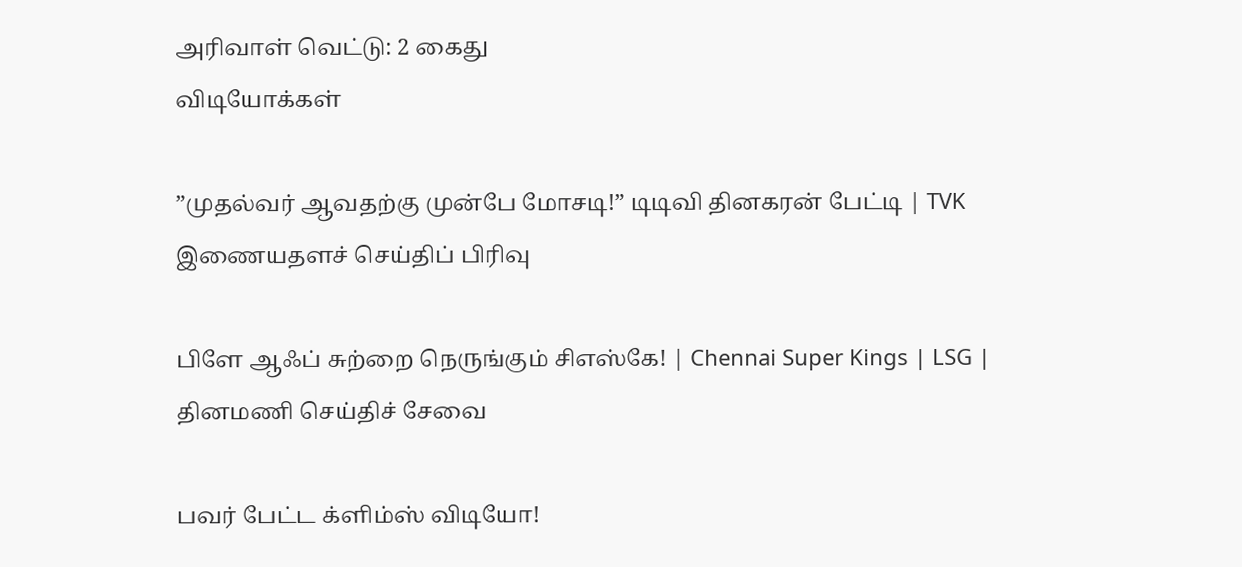அரிவாள் வெட்டு: 2 கைது
விடியோக்கள்

”முதல்வர் ஆவதற்கு முன்பே மோசடி!” டிடிவி தினகரன் பேட்டி | TVK
இணையதளச் செய்திப் பிரிவு

பிளே ஆஃப் சுற்றை நெருங்கும் சிஎஸ்கே! | Chennai Super Kings | LSG |
தினமணி செய்திச் சேவை

பவர் பேட்ட க்ளிம்ஸ் விடியோ!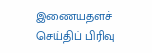இணையதளச் செய்திப் பிரிவு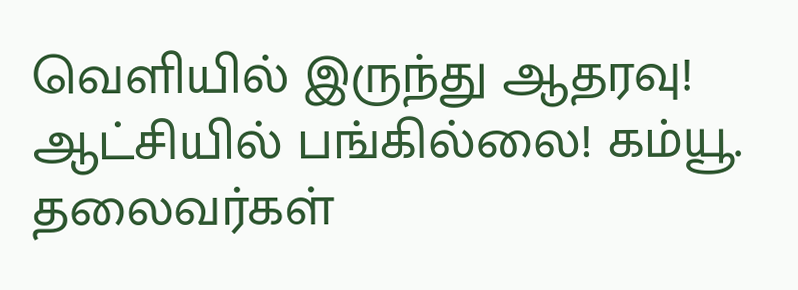வெளியில் இருந்து ஆதரவு! ஆட்சியில் பங்கில்லை! கம்யூ. தலைவர்கள்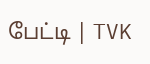பேட்டி | TVK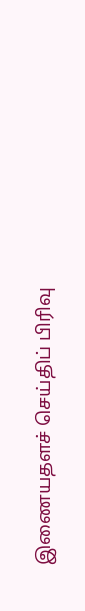இணையதளச் செய்திப் பிரிவு